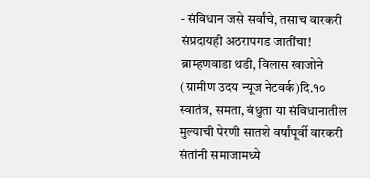- संविधान जसे सर्वांचे, तसाच वारकरी संप्रदायही अठरापगड जातींचा!
ब्राम्हणवाडा थडी, विलास खाजोने (ग्रामीण उदय न्यूज नेटवर्क)दि.१०
स्वातंत्र, समता, बंधुता या संविधानातील मुल्याची पेरणी सातशे वर्षांपूर्वी वारकरी संतांनी समाजामध्ये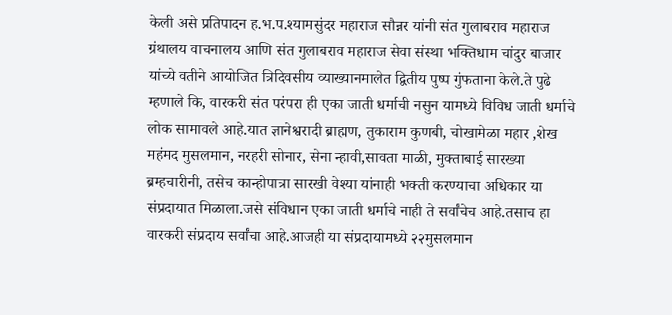केली असे प्रतिपादन ह.भ.प.श्यामसुंदर महाराज सौन्नर यांनी संत गुलाबराव महाराज ग्रंथालय वाचनालय आणि संत गुलाबराव महाराज सेवा संस्था भक्तिधाम चांदुर बाजार यांच्ये वतीने आयोजित त्रिदिवसीय व्याख्यानमालेत द्वितीय पुष्प गुंफताना केले.ते पुढे म्हणाले कि, वारकरी संत परंपरा ही एका जाती धर्माची नसुन यामध्ये विविध जाती धर्माचे लोक सामावले आहे.यात ज्ञानेश्वरादी ब्राह्मण, तुकाराम कुणबी, चोखामेळा महार ,शेख महंमद मुसलमान, नरहरी सोनार, सेना न्हावी,सावता माळी, मुक्ताबाई सारख्या ब्रम्हचारीनी, तसेच कान्होपात्रा सारखी वेश्या यांनाही भक्ती करण्याचा अधिकार या संप्रदायात मिळाला.जसे संविधान एका जाती धर्माचे नाही ते सर्वांचेच आहे.तसाच हा वारकरी संप्रदाय सर्वांचा आहे.आजही या संप्रदायामध्ये २२मुसलमान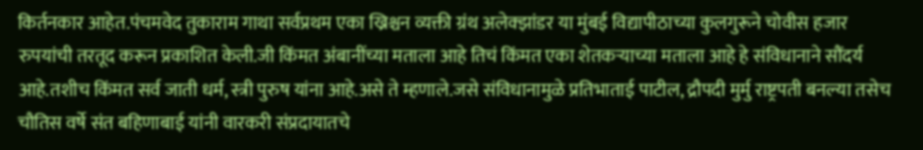किर्तनकार आहेत.पंचमवेद तुकाराम गाथा सर्वप्रथम एका ख्रिश्चन व्यक्ती ग्रंथ अलेक्झांडर या मुंबई विद्यापीठाच्या कुलगुरूने चोवीस हजार रुपयांची तरतूद करून प्रकाशित केली.जी किंमत अंबानींच्या मताला आहे तिचं किंमत एका शेतकऱ्याच्या मताला आहे हे संविधानाने सौंदर्य आहे.तशीच किंमत सर्व जाती धर्म, स्त्री पुरुष यांना आहे.असे ते म्हणाले.जसे संविधानामुळे प्रतिभाताई पाटील, द्रौपदी मुर्मु राष्ट्रपती बनल्या तसेच चौतिस वर्षे संत बहिणाबाई यांनी वारकरी संप्रदायातचे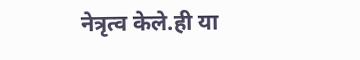नेत्रृत्व केले.ही या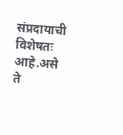संप्रदायाची विशेषतः आहे.असे ते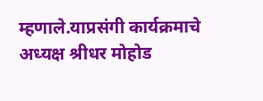म्हणाले.याप्रसंगी कार्यक्रमाचे अध्यक्ष श्रीधर मोहोड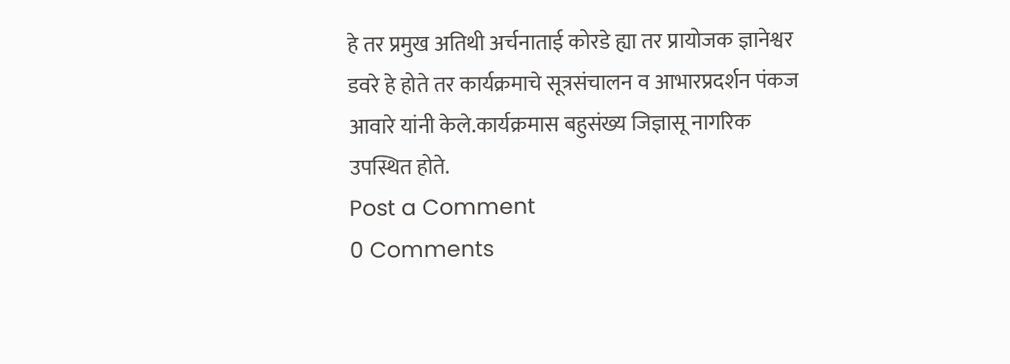हे तर प्रमुख अतिथी अर्चनाताई कोरडे ह्या तर प्रायोजक ज्ञानेश्वर डवरे हे होते तर कार्यक्रमाचे सूत्रसंचालन व आभारप्रदर्शन पंकज आवारे यांनी केले.कार्यक्रमास बहुसंख्य जिज्ञासू नागरिक उपस्थित होते.
Post a Comment
0 Comments